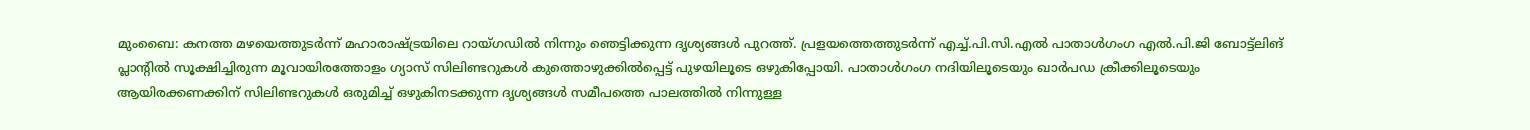മുംബൈ: കനത്ത മഴയെത്തുടർന്ന് മഹാരാഷ്ട്രയിലെ റായ്ഗഡിൽ നിന്നും ഞെട്ടിക്കുന്ന ദൃശ്യങ്ങൾ പുറത്ത്. പ്രളയത്തെത്തുടർന്ന് എച്ച്.പി.സി.എൽ പാതാൾഗംഗ എൽ.പി.ജി ബോട്ട്ലിങ് പ്ലാന്റിൽ സൂക്ഷിച്ചിരുന്ന മൂവായിരത്തോളം ഗ്യാസ് സിലിണ്ടറുകൾ കുത്തൊഴുക്കിൽപ്പെട്ട് പുഴയിലൂടെ ഒഴുകിപ്പോയി. പാതാൾഗംഗ നദിയിലൂടെയും ഖാർപഡ ക്രീക്കിലൂടെയും ആയിരക്കണക്കിന് സിലിണ്ടറുകൾ ഒരുമിച്ച് ഒഴുകിനടക്കുന്ന ദൃശ്യങ്ങൾ സമീപത്തെ പാലത്തിൽ നിന്നുള്ള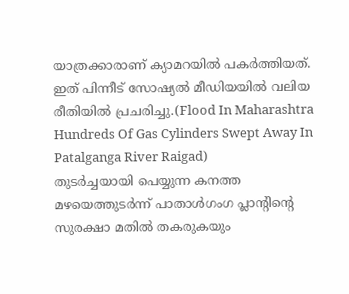യാത്രക്കാരാണ് ക്യാമറയിൽ പകർത്തിയത്. ഇത് പിന്നീട് സോഷ്യൽ മീഡിയയിൽ വലിയ രീതിയിൽ പ്രചരിച്ചു.(Flood In Maharashtra Hundreds Of Gas Cylinders Swept Away In Patalganga River Raigad)
തുടർച്ചയായി പെയ്യുന്ന കനത്ത മഴയെത്തുടർന്ന് പാതാൾഗംഗ പ്ലാന്റിന്റെ സുരക്ഷാ മതിൽ തകരുകയും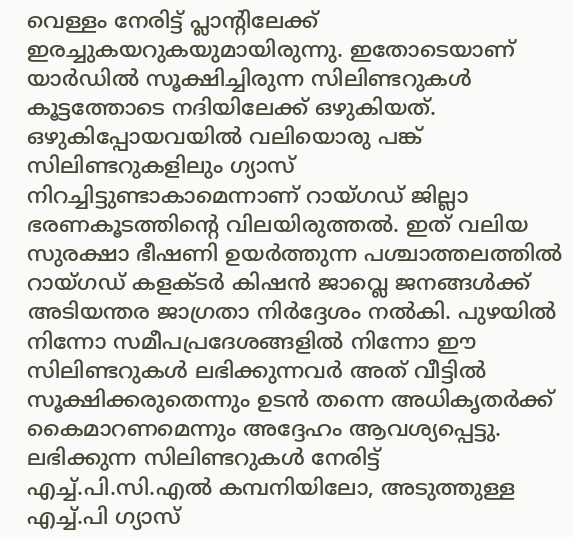വെള്ളം നേരിട്ട് പ്ലാന്റിലേക്ക് ഇരച്ചുകയറുകയുമായിരുന്നു. ഇതോടെയാണ് യാർഡിൽ സൂക്ഷിച്ചിരുന്ന സിലിണ്ടറുകൾ കൂട്ടത്തോടെ നദിയിലേക്ക് ഒഴുകിയത്.
ഒഴുകിപ്പോയവയിൽ വലിയൊരു പങ്ക് സിലിണ്ടറുകളിലും ഗ്യാസ് നിറച്ചിട്ടുണ്ടാകാമെന്നാണ് റായ്ഗഡ് ജില്ലാ ഭരണകൂടത്തിന്റെ വിലയിരുത്തൽ. ഇത് വലിയ സുരക്ഷാ ഭീഷണി ഉയർത്തുന്ന പശ്ചാത്തലത്തിൽ റായ്ഗഡ് കളക്ടർ കിഷൻ ജാവ്ലെ ജനങ്ങൾക്ക് അടിയന്തര ജാഗ്രതാ നിർദ്ദേശം നൽകി. പുഴയിൽ നിന്നോ സമീപപ്രദേശങ്ങളിൽ നിന്നോ ഈ സിലിണ്ടറുകൾ ലഭിക്കുന്നവർ അത് വീട്ടിൽ സൂക്ഷിക്കരുതെന്നും ഉടൻ തന്നെ അധികൃതർക്ക് കൈമാറണമെന്നും അദ്ദേഹം ആവശ്യപ്പെട്ടു.
ലഭിക്കുന്ന സിലിണ്ടറുകൾ നേരിട്ട് എച്ച്.പി.സി.എൽ കമ്പനിയിലോ, അടുത്തുള്ള എച്ച്.പി ഗ്യാസ്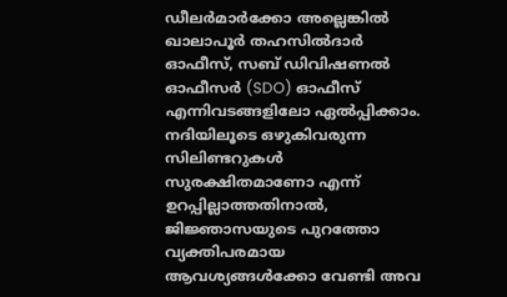ഡീലർമാർക്കോ അല്ലെങ്കിൽ ഖാലാപൂർ തഹസിൽദാർ ഓഫീസ്, സബ് ഡിവിഷണൽ ഓഫീസർ (SDO) ഓഫീസ് എന്നിവടങ്ങളിലോ ഏൽപ്പിക്കാം. നദിയിലൂടെ ഒഴുകിവരുന്ന സിലിണ്ടറുകൾ സുരക്ഷിതമാണോ എന്ന് ഉറപ്പില്ലാത്തതിനാൽ, ജിജ്ഞാസയുടെ പുറത്തോ വ്യക്തിപരമായ ആവശ്യങ്ങൾക്കോ വേണ്ടി അവ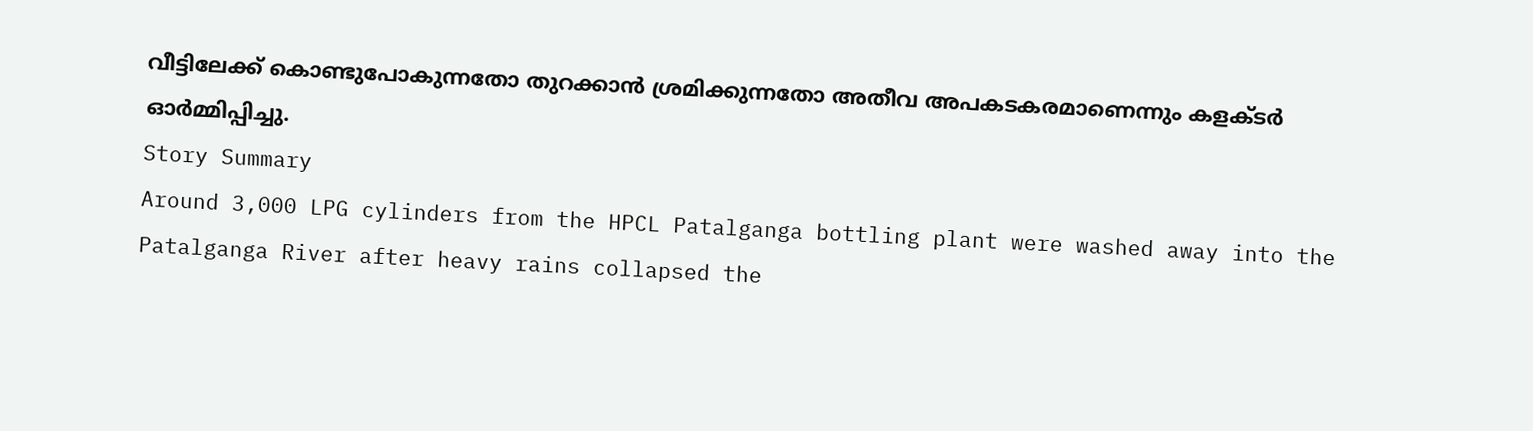വീട്ടിലേക്ക് കൊണ്ടുപോകുന്നതോ തുറക്കാൻ ശ്രമിക്കുന്നതോ അതീവ അപകടകരമാണെന്നും കളക്ടർ ഓർമ്മിപ്പിച്ചു.
Story Summary
Around 3,000 LPG cylinders from the HPCL Patalganga bottling plant were washed away into the Patalganga River after heavy rains collapsed the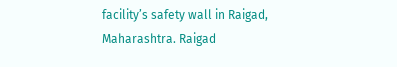facility’s safety wall in Raigad, Maharashtra. Raigad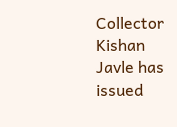Collector Kishan Javle has issued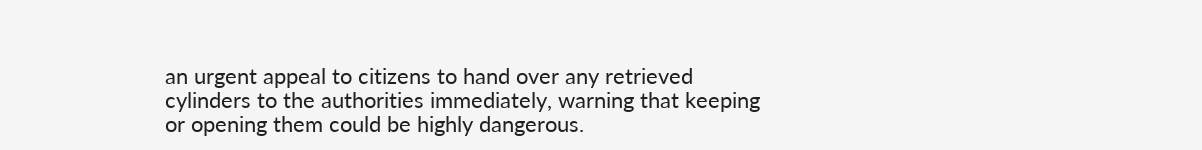an urgent appeal to citizens to hand over any retrieved cylinders to the authorities immediately, warning that keeping or opening them could be highly dangerous.